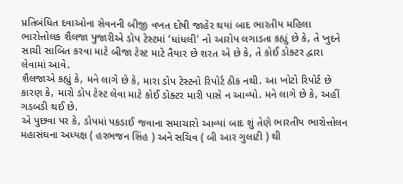પ્રતિબંધિત દવાઓના સેવનની બીજી વખત દોષી જાહેર થયાં બાદ ભારતીય મહિલા ભારોત્તોલક શૈલજા પુજારીએ ડોપ ટેસ્ટમાં ‘ધાંધલી' નો આરોપ લગાડતા કહ્યું છે કે, તે ખુદને સાચી સાબિત કરવા માટે બીજા ટેસ્ટ માટે તૈયાર છે શરત એ છે કે, તે કોઈ ડોક્ટર દ્વારા લેવામાં આવે.
શૈલજાએ કહ્યું કે, મને લાગે છે કે, મારા ડોપ ટેસ્ટનો રિપોર્ટ ઠીક નથી. આ ખોટો રિપોર્ટ છે કારણ કે, મારો ડોપ ટેસ્ટ લેવા માટે કોઈ ડોક્ટર મારી પાસે ન આવ્યો. મને લાગે છે કે, અહીં ગડબડી થઈ છે.
એ પુછવા પર કે, ડોપમાં પકડાઈ જવાના સમાચારો આવ્યાં બાદ શું તેણે ભારતીય ભારોત્તોલન મહાસંઘના અધ્યક્ષ ( હરભજન સિંહ ) અને સચિવ ( બી આર ગુલાટી ) થી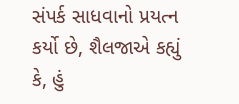સંપર્ક સાધવાનો પ્રયત્ન કર્યો છે, શૈલજાએ કહ્યું કે, હું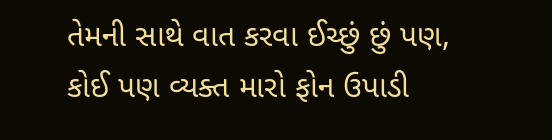તેમની સાથે વાત કરવા ઈચ્છું છું પણ, કોઈ પણ વ્યક્ત મારો ફોન ઉપાડી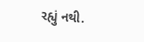રહ્યું નથી.